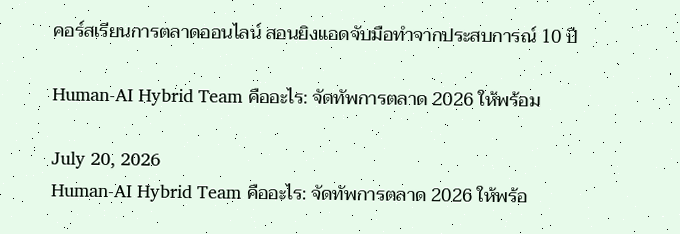คอร์สเรียนการตลาดออนไลน์ สอนยิงแอดจับมือทำจากประสบการณ์ 10 ปี

Human-AI Hybrid Team คืออะไร: จัดทัพการตลาด 2026 ให้พร้อม

July 20, 2026
Human-AI Hybrid Team คืออะไร: จัดทัพการตลาด 2026 ให้พร้อ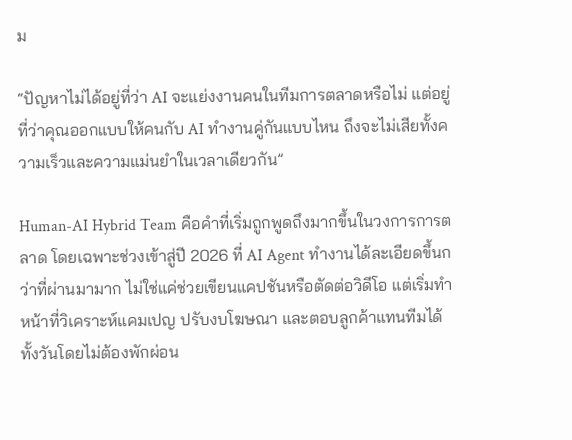ม

“ปัญหาไม่ได้อยู่ที่ว่า AI จะแย่งงานคนในทีมการตลาดหรือไม่ แต่อยู่ที่ว่าคุณออกแบบให้คนกับ AI ทำงานคู่กันแบบไหน ถึงจะไม่เสียทั้งความเร็วและความแม่นยำในเวลาเดียวกัน”

Human-AI Hybrid Team คือคำที่เริ่มถูกพูดถึงมากขึ้นในวงการการตลาด โดยเฉพาะช่วงเข้าสู่ปี 2026 ที่ AI Agent ทำงานได้ละเอียดขึ้นกว่าที่ผ่านมามาก ไม่ใช่แค่ช่วยเขียนแคปชันหรือตัดต่อวิดีโอ แต่เริ่มทำหน้าที่วิเคราะห์แคมเปญ ปรับงบโฆษณา และตอบลูกค้าแทนทีมได้ทั้งวันโดยไม่ต้องพักผ่อน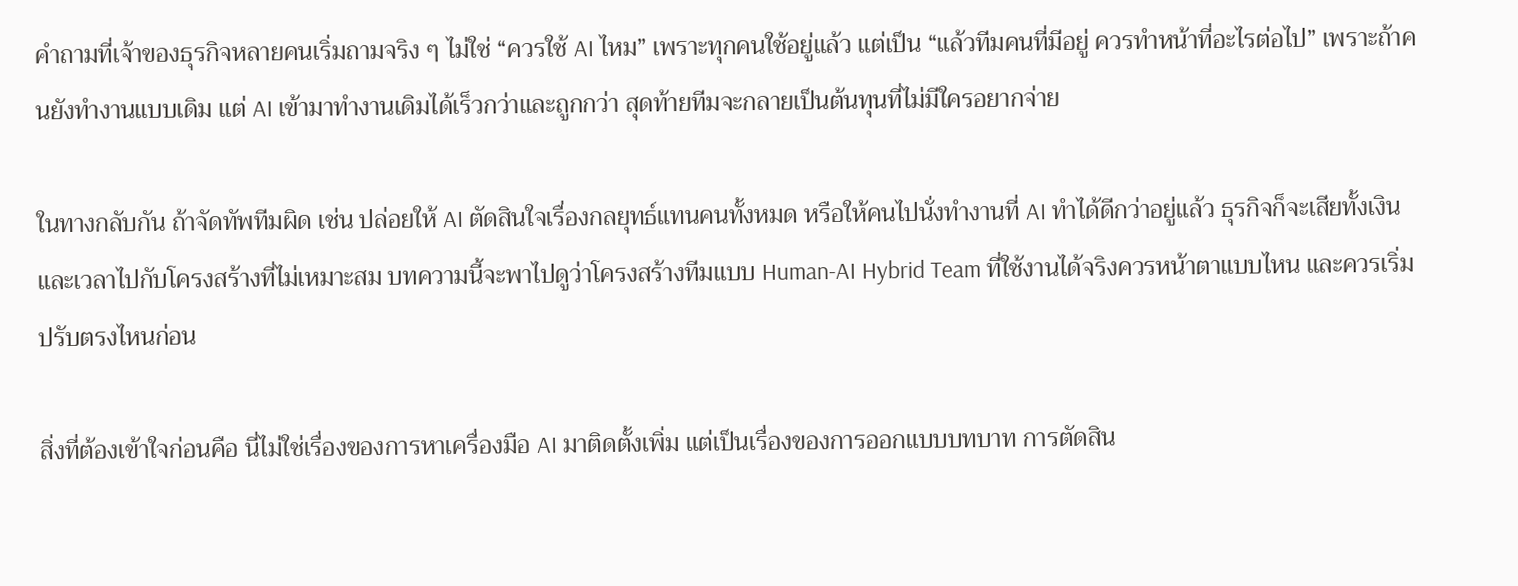คำถามที่เจ้าของธุรกิจหลายคนเริ่มถามจริง ๆ ไม่ใช่ “ควรใช้ AI ไหม” เพราะทุกคนใช้อยู่แล้ว แต่เป็น “แล้วทีมคนที่มีอยู่ ควรทำหน้าที่อะไรต่อไป” เพราะถ้าคนยังทำงานแบบเดิม แต่ AI เข้ามาทำงานเดิมได้เร็วกว่าและถูกกว่า สุดท้ายทีมจะกลายเป็นต้นทุนที่ไม่มีใครอยากจ่าย

ในทางกลับกัน ถ้าจัดทัพทีมผิด เช่น ปล่อยให้ AI ตัดสินใจเรื่องกลยุทธ์แทนคนทั้งหมด หรือให้คนไปนั่งทำงานที่ AI ทำได้ดีกว่าอยู่แล้ว ธุรกิจก็จะเสียทั้งเงินและเวลาไปกับโครงสร้างที่ไม่เหมาะสม บทความนี้จะพาไปดูว่าโครงสร้างทีมแบบ Human-AI Hybrid Team ที่ใช้งานได้จริงควรหน้าตาแบบไหน และควรเริ่มปรับตรงไหนก่อน

สิ่งที่ต้องเข้าใจก่อนคือ นี่ไม่ใช่เรื่องของการหาเครื่องมือ AI มาติดตั้งเพิ่ม แต่เป็นเรื่องของการออกแบบบทบาท การตัดสิน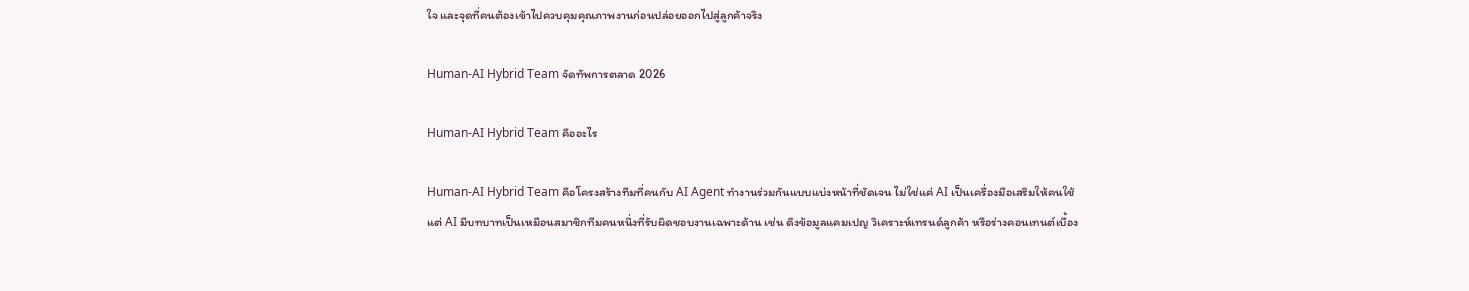ใจ และจุดที่คนต้องเข้าไปควบคุมคุณภาพงานก่อนปล่อยออกไปสู่ลูกค้าจริง

Human-AI Hybrid Team จัดทัพการตลาด 2026

Human-AI Hybrid Team คืออะไร

Human-AI Hybrid Team คือโครงสร้างทีมที่คนกับ AI Agent ทำงานร่วมกันแบบแบ่งหน้าที่ชัดเจน ไม่ใช่แค่ AI เป็นเครื่องมือเสริมให้คนใช้ แต่ AI มีบทบาทเป็นเหมือนสมาชิกทีมคนหนึ่งที่รับผิดชอบงานเฉพาะด้าน เช่น ดึงข้อมูลแคมเปญ วิเคราะห์เทรนด์ลูกค้า หรือร่างคอนเทนต์เบื้อง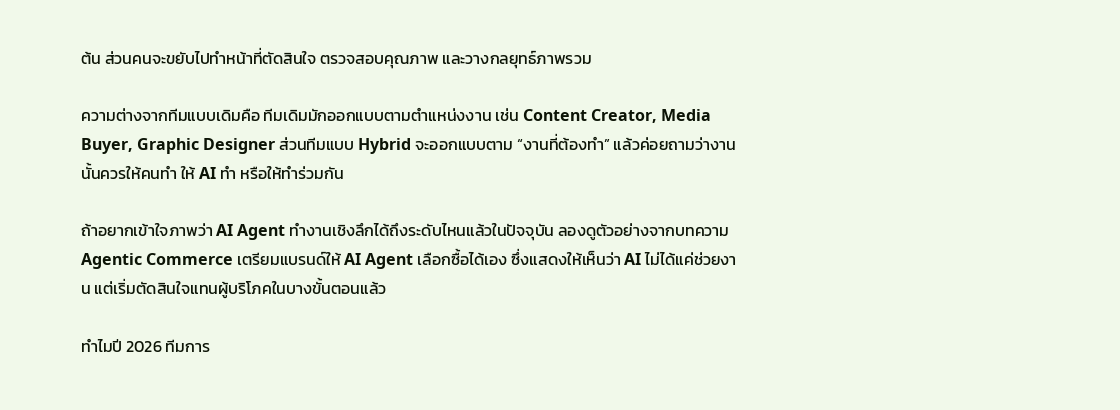ต้น ส่วนคนจะขยับไปทำหน้าที่ตัดสินใจ ตรวจสอบคุณภาพ และวางกลยุทธ์ภาพรวม

ความต่างจากทีมแบบเดิมคือ ทีมเดิมมักออกแบบตามตำแหน่งงาน เช่น Content Creator, Media Buyer, Graphic Designer ส่วนทีมแบบ Hybrid จะออกแบบตาม “งานที่ต้องทำ” แล้วค่อยถามว่างานนั้นควรให้คนทำ ให้ AI ทำ หรือให้ทำร่วมกัน

ถ้าอยากเข้าใจภาพว่า AI Agent ทำงานเชิงลึกได้ถึงระดับไหนแล้วในปัจจุบัน ลองดูตัวอย่างจากบทความ Agentic Commerce เตรียมแบรนด์ให้ AI Agent เลือกซื้อได้เอง ซึ่งแสดงให้เห็นว่า AI ไม่ได้แค่ช่วยงาน แต่เริ่มตัดสินใจแทนผู้บริโภคในบางขั้นตอนแล้ว

ทำไมปี 2026 ทีมการ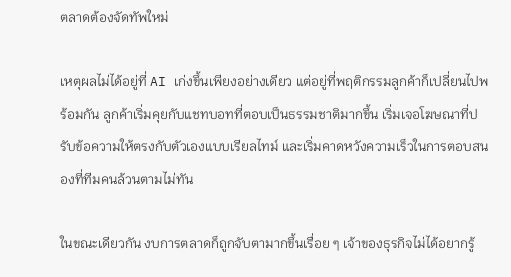ตลาดต้องจัดทัพใหม่

เหตุผลไม่ได้อยู่ที่ AI เก่งขึ้นเพียงอย่างเดียว แต่อยู่ที่พฤติกรรมลูกค้าก็เปลี่ยนไปพร้อมกัน ลูกค้าเริ่มคุยกับแชทบอทที่ตอบเป็นธรรมชาติมากขึ้น เริ่มเจอโฆษณาที่ปรับข้อความให้ตรงกับตัวเองแบบเรียลไทม์ และเริ่มคาดหวังความเร็วในการตอบสนองที่ทีมคนล้วนตามไม่ทัน

ในขณะเดียวกัน งบการตลาดก็ถูกจับตามากขึ้นเรื่อย ๆ เจ้าของธุรกิจไม่ได้อยากรู้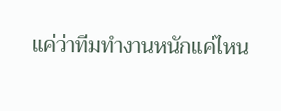แค่ว่าทีมทำงานหนักแค่ไหน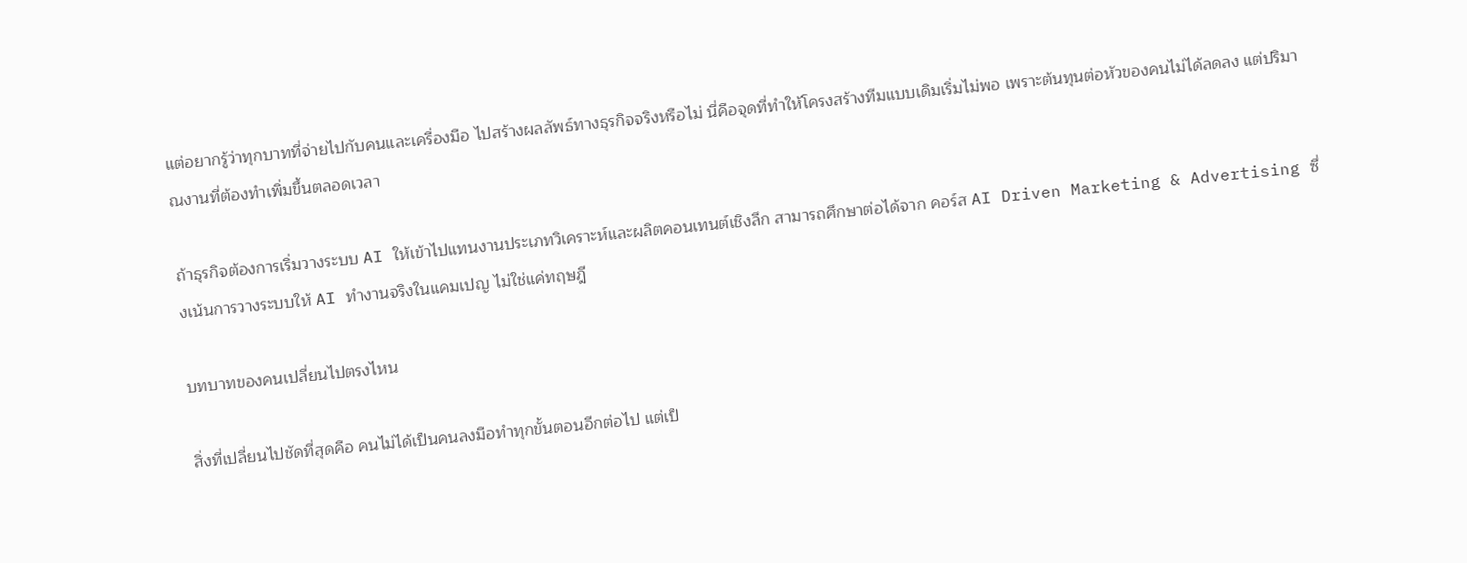แต่อยากรู้ว่าทุกบาทที่จ่ายไปกับคนและเครื่องมือ ไปสร้างผลลัพธ์ทางธุรกิจจริงหรือไม่ นี่คือจุดที่ทำให้โครงสร้างทีมแบบเดิมเริ่มไม่พอ เพราะต้นทุนต่อหัวของคนไม่ได้ลดลง แต่ปริมาณงานที่ต้องทำเพิ่มขึ้นตลอดเวลา

ถ้าธุรกิจต้องการเริ่มวางระบบ AI ให้เข้าไปแทนงานประเภทวิเคราะห์และผลิตคอนเทนต์เชิงลึก สามารถศึกษาต่อได้จาก คอร์ส AI Driven Marketing & Advertising ซึ่งเน้นการวางระบบให้ AI ทำงานจริงในแคมเปญ ไม่ใช่แค่ทฤษฎี

บทบาทของคนเปลี่ยนไปตรงไหน

สิ่งที่เปลี่ยนไปชัดที่สุดคือ คนไม่ได้เป็นคนลงมือทำทุกขั้นตอนอีกต่อไป แต่เป็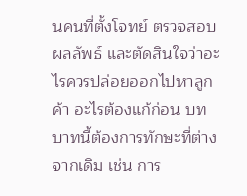นคนที่ตั้งโจทย์ ตรวจสอบผลลัพธ์ และตัดสินใจว่าอะไรควรปล่อยออกไปหาลูกค้า อะไรต้องแก้ก่อน บทบาทนี้ต้องการทักษะที่ต่างจากเดิม เช่น การ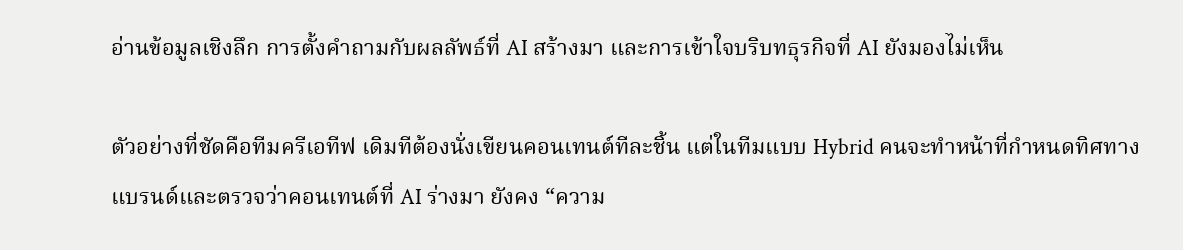อ่านข้อมูลเชิงลึก การตั้งคำถามกับผลลัพธ์ที่ AI สร้างมา และการเข้าใจบริบทธุรกิจที่ AI ยังมองไม่เห็น

ตัวอย่างที่ชัดคือทีมครีเอทีฟ เดิมทีต้องนั่งเขียนคอนเทนต์ทีละชิ้น แต่ในทีมแบบ Hybrid คนจะทำหน้าที่กำหนดทิศทางแบรนด์และตรวจว่าคอนเทนต์ที่ AI ร่างมา ยังคง “ความ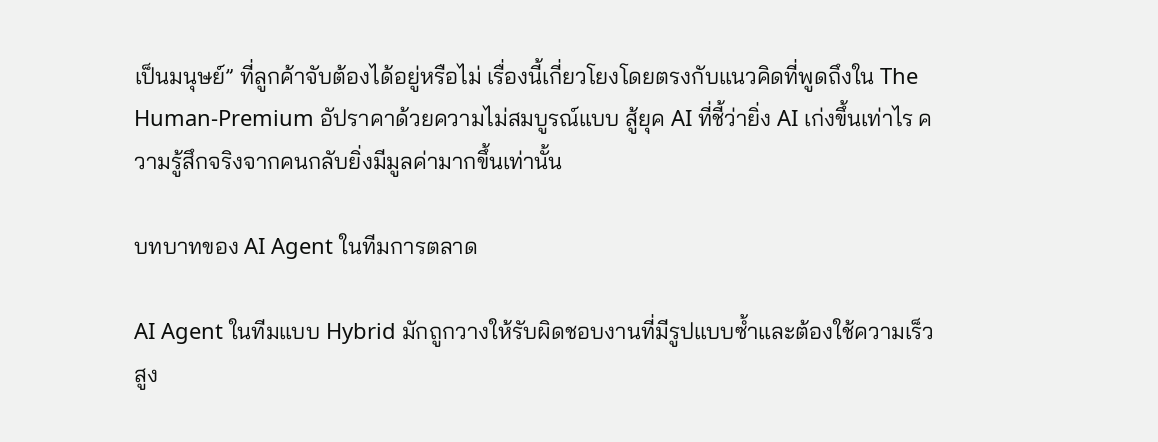เป็นมนุษย์” ที่ลูกค้าจับต้องได้อยู่หรือไม่ เรื่องนี้เกี่ยวโยงโดยตรงกับแนวคิดที่พูดถึงใน The Human-Premium อัปราคาด้วยความไม่สมบูรณ์แบบ สู้ยุค AI ที่ชี้ว่ายิ่ง AI เก่งขึ้นเท่าไร ความรู้สึกจริงจากคนกลับยิ่งมีมูลค่ามากขึ้นเท่านั้น

บทบาทของ AI Agent ในทีมการตลาด

AI Agent ในทีมแบบ Hybrid มักถูกวางให้รับผิดชอบงานที่มีรูปแบบซ้ำและต้องใช้ความเร็วสูง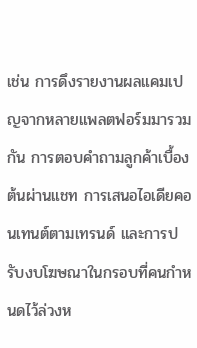เช่น การดึงรายงานผลแคมเปญจากหลายแพลตฟอร์มมารวมกัน การตอบคำถามลูกค้าเบื้องต้นผ่านแชท การเสนอไอเดียคอนเทนต์ตามเทรนด์ และการปรับงบโฆษณาในกรอบที่คนกำหนดไว้ล่วงห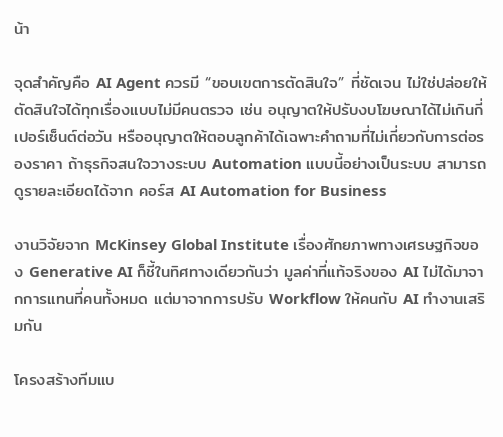น้า

จุดสำคัญคือ AI Agent ควรมี “ขอบเขตการตัดสินใจ” ที่ชัดเจน ไม่ใช่ปล่อยให้ตัดสินใจได้ทุกเรื่องแบบไม่มีคนตรวจ เช่น อนุญาตให้ปรับงบโฆษณาได้ไม่เกินกี่เปอร์เซ็นต์ต่อวัน หรืออนุญาตให้ตอบลูกค้าได้เฉพาะคำถามที่ไม่เกี่ยวกับการต่อรองราคา ถ้าธุรกิจสนใจวางระบบ Automation แบบนี้อย่างเป็นระบบ สามารถดูรายละเอียดได้จาก คอร์ส AI Automation for Business

งานวิจัยจาก McKinsey Global Institute เรื่องศักยภาพทางเศรษฐกิจของ Generative AI ก็ชี้ในทิศทางเดียวกันว่า มูลค่าที่แท้จริงของ AI ไม่ได้มาจากการแทนที่คนทั้งหมด แต่มาจากการปรับ Workflow ให้คนกับ AI ทำงานเสริมกัน

โครงสร้างทีมแบ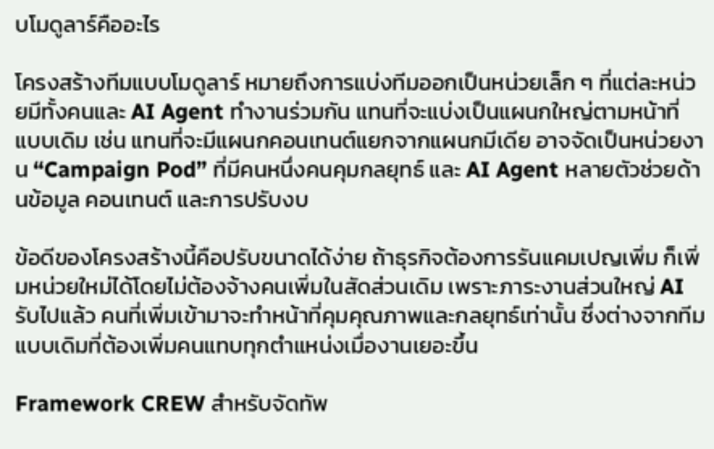บโมดูลาร์คืออะไร

โครงสร้างทีมแบบโมดูลาร์ หมายถึงการแบ่งทีมออกเป็นหน่วยเล็ก ๆ ที่แต่ละหน่วยมีทั้งคนและ AI Agent ทำงานร่วมกัน แทนที่จะแบ่งเป็นแผนกใหญ่ตามหน้าที่แบบเดิม เช่น แทนที่จะมีแผนกคอนเทนต์แยกจากแผนกมีเดีย อาจจัดเป็นหน่วยงาน “Campaign Pod” ที่มีคนหนึ่งคนคุมกลยุทธ์ และ AI Agent หลายตัวช่วยด้านข้อมูล คอนเทนต์ และการปรับงบ

ข้อดีของโครงสร้างนี้คือปรับขนาดได้ง่าย ถ้าธุรกิจต้องการรันแคมเปญเพิ่ม ก็เพิ่มหน่วยใหม่ได้โดยไม่ต้องจ้างคนเพิ่มในสัดส่วนเดิม เพราะภาระงานส่วนใหญ่ AI รับไปแล้ว คนที่เพิ่มเข้ามาจะทำหน้าที่คุมคุณภาพและกลยุทธ์เท่านั้น ซึ่งต่างจากทีมแบบเดิมที่ต้องเพิ่มคนแทบทุกตำแหน่งเมื่องานเยอะขึ้น

Framework CREW สำหรับจัดทัพ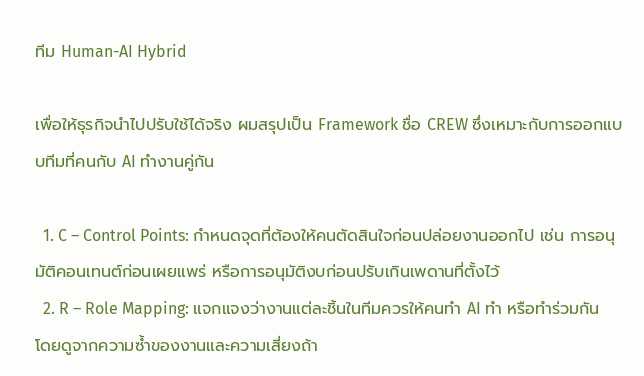ทีม Human-AI Hybrid

เพื่อให้ธุรกิจนำไปปรับใช้ได้จริง ผมสรุปเป็น Framework ชื่อ CREW ซึ่งเหมาะกับการออกแบบทีมที่คนกับ AI ทำงานคู่กัน

  1. C – Control Points: กำหนดจุดที่ต้องให้คนตัดสินใจก่อนปล่อยงานออกไป เช่น การอนุมัติคอนเทนต์ก่อนเผยแพร่ หรือการอนุมัติงบก่อนปรับเกินเพดานที่ตั้งไว้
  2. R – Role Mapping: แจกแจงว่างานแต่ละชิ้นในทีมควรให้คนทำ AI ทำ หรือทำร่วมกัน โดยดูจากความซ้ำของงานและความเสี่ยงถ้า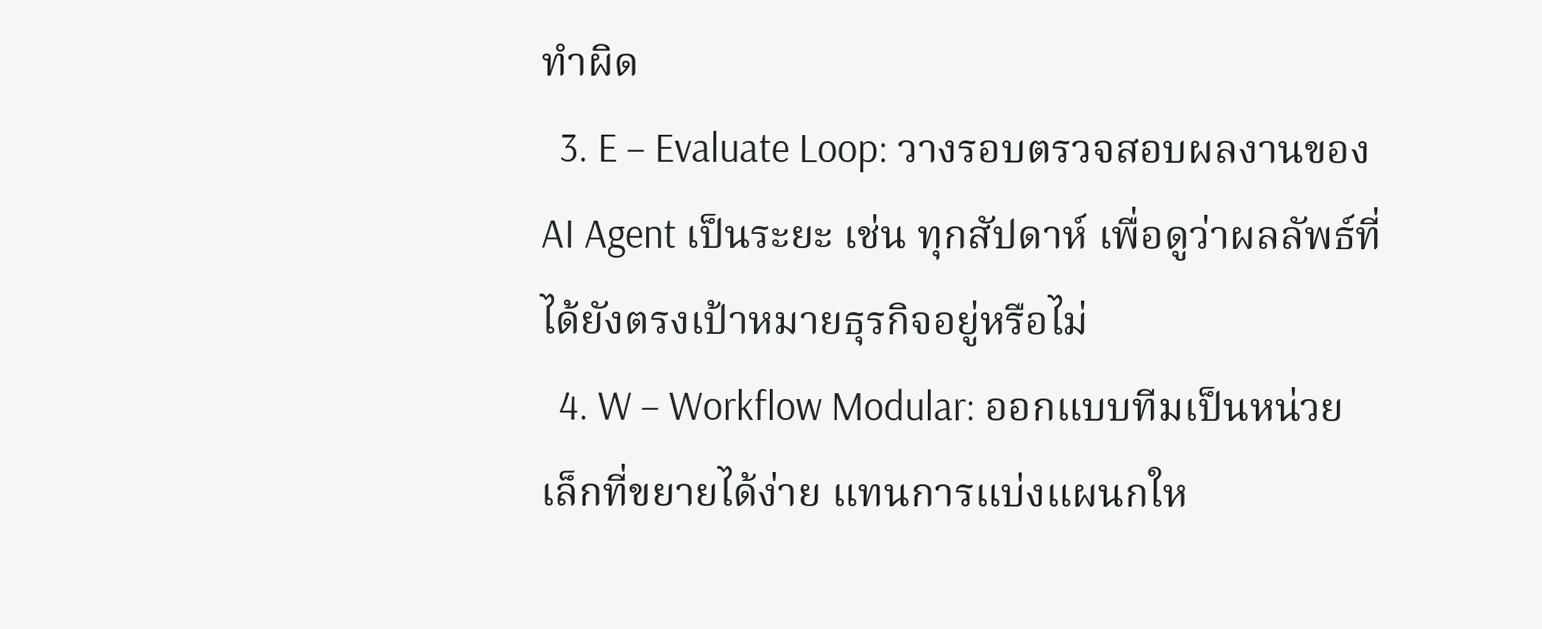ทำผิด
  3. E – Evaluate Loop: วางรอบตรวจสอบผลงานของ AI Agent เป็นระยะ เช่น ทุกสัปดาห์ เพื่อดูว่าผลลัพธ์ที่ได้ยังตรงเป้าหมายธุรกิจอยู่หรือไม่
  4. W – Workflow Modular: ออกแบบทีมเป็นหน่วยเล็กที่ขยายได้ง่าย แทนการแบ่งแผนกให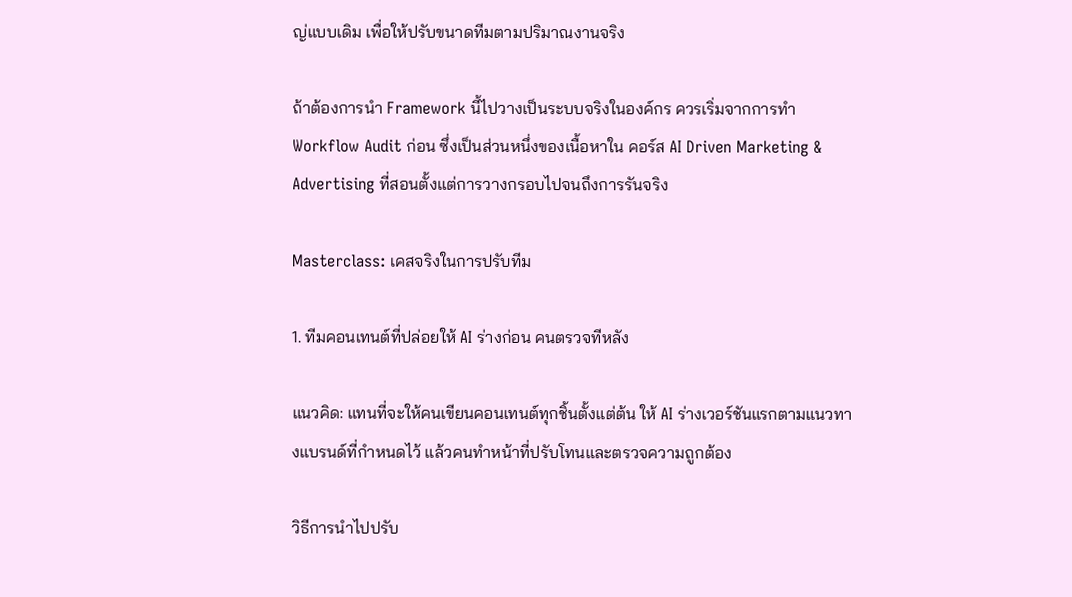ญ่แบบเดิม เพื่อให้ปรับขนาดทีมตามปริมาณงานจริง

ถ้าต้องการนำ Framework นี้ไปวางเป็นระบบจริงในองค์กร ควรเริ่มจากการทำ Workflow Audit ก่อน ซึ่งเป็นส่วนหนึ่งของเนื้อหาใน คอร์ส AI Driven Marketing & Advertising ที่สอนตั้งแต่การวางกรอบไปจนถึงการรันจริง

Masterclass: เคสจริงในการปรับทีม

1. ทีมคอนเทนต์ที่ปล่อยให้ AI ร่างก่อน คนตรวจทีหลัง

แนวคิด: แทนที่จะให้คนเขียนคอนเทนต์ทุกชิ้นตั้งแต่ต้น ให้ AI ร่างเวอร์ชันแรกตามแนวทางแบรนด์ที่กำหนดไว้ แล้วคนทำหน้าที่ปรับโทนและตรวจความถูกต้อง

วิธีการนำไปปรับ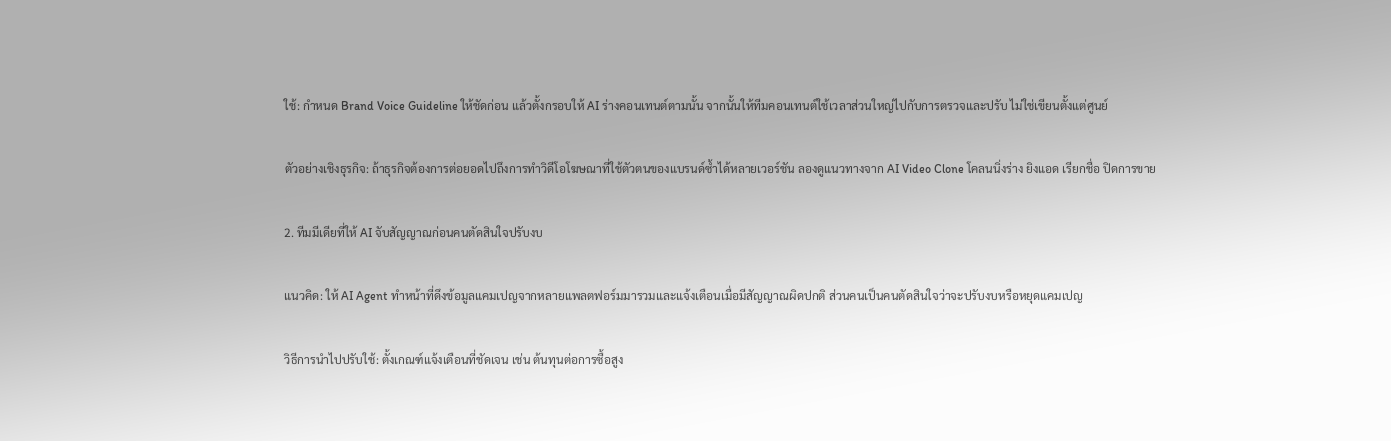ใช้: กำหนด Brand Voice Guideline ให้ชัดก่อน แล้วตั้งกรอบให้ AI ร่างคอนเทนต์ตามนั้น จากนั้นให้ทีมคอนเทนต์ใช้เวลาส่วนใหญ่ไปกับการตรวจและปรับ ไม่ใช่เขียนตั้งแต่ศูนย์

ตัวอย่างเชิงธุรกิจ: ถ้าธุรกิจต้องการต่อยอดไปถึงการทำวิดีโอโฆษณาที่ใช้ตัวตนของแบรนด์ซ้ำได้หลายเวอร์ชัน ลองดูแนวทางจาก AI Video Clone โคลนนิ่งร่าง ยิงแอด เรียกชื่อ ปิดการขาย

2. ทีมมีเดียที่ให้ AI จับสัญญาณก่อนคนตัดสินใจปรับงบ

แนวคิด: ให้ AI Agent ทำหน้าที่ดึงข้อมูลแคมเปญจากหลายแพลตฟอร์มมารวมและแจ้งเตือนเมื่อมีสัญญาณผิดปกติ ส่วนคนเป็นคนตัดสินใจว่าจะปรับงบหรือหยุดแคมเปญ

วิธีการนำไปปรับใช้: ตั้งเกณฑ์แจ้งเตือนที่ชัดเจน เช่น ต้นทุนต่อการซื้อสูง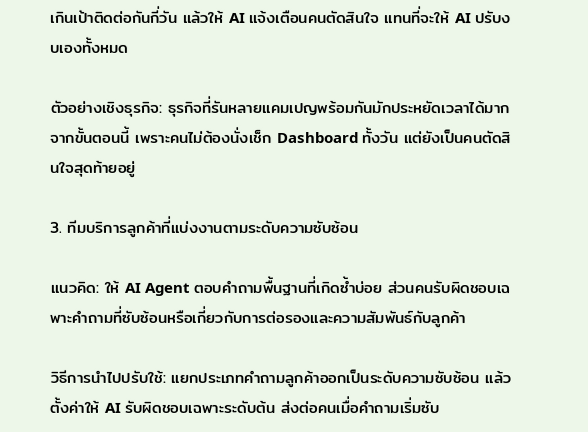เกินเป้าติดต่อกันกี่วัน แล้วให้ AI แจ้งเตือนคนตัดสินใจ แทนที่จะให้ AI ปรับงบเองทั้งหมด

ตัวอย่างเชิงธุรกิจ: ธุรกิจที่รันหลายแคมเปญพร้อมกันมักประหยัดเวลาได้มากจากขั้นตอนนี้ เพราะคนไม่ต้องนั่งเช็ก Dashboard ทั้งวัน แต่ยังเป็นคนตัดสินใจสุดท้ายอยู่

3. ทีมบริการลูกค้าที่แบ่งงานตามระดับความซับซ้อน

แนวคิด: ให้ AI Agent ตอบคำถามพื้นฐานที่เกิดซ้ำบ่อย ส่วนคนรับผิดชอบเฉพาะคำถามที่ซับซ้อนหรือเกี่ยวกับการต่อรองและความสัมพันธ์กับลูกค้า

วิธีการนำไปปรับใช้: แยกประเภทคำถามลูกค้าออกเป็นระดับความซับซ้อน แล้วตั้งค่าให้ AI รับผิดชอบเฉพาะระดับต้น ส่งต่อคนเมื่อคำถามเริ่มซับ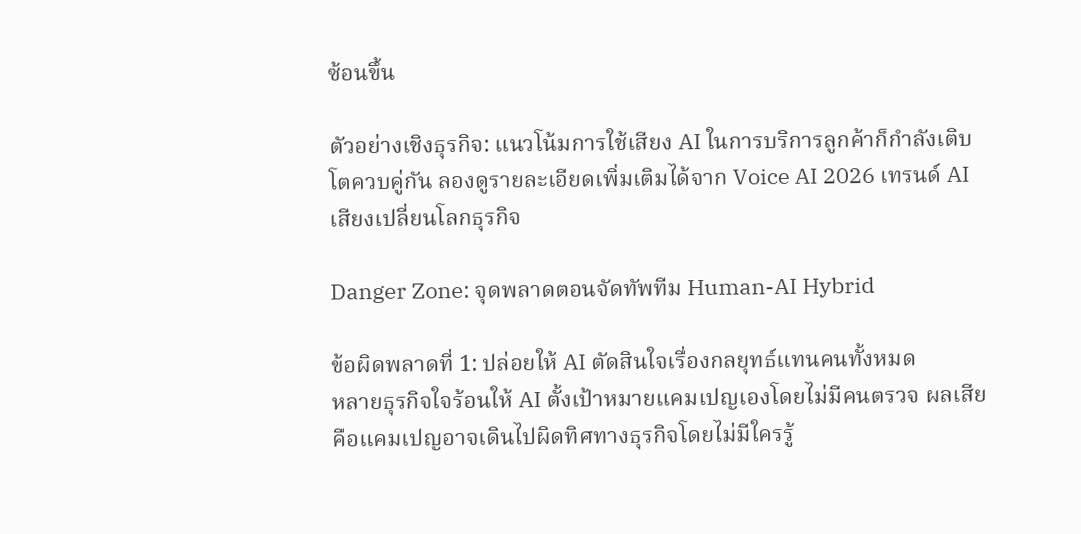ซ้อนขึ้น

ตัวอย่างเชิงธุรกิจ: แนวโน้มการใช้เสียง AI ในการบริการลูกค้าก็กำลังเติบโตควบคู่กัน ลองดูรายละเอียดเพิ่มเติมได้จาก Voice AI 2026 เทรนด์ AI เสียงเปลี่ยนโลกธุรกิจ

Danger Zone: จุดพลาดตอนจัดทัพทีม Human-AI Hybrid

ข้อผิดพลาดที่ 1: ปล่อยให้ AI ตัดสินใจเรื่องกลยุทธ์แทนคนทั้งหมด
หลายธุรกิจใจร้อนให้ AI ตั้งเป้าหมายแคมเปญเองโดยไม่มีคนตรวจ ผลเสียคือแคมเปญอาจเดินไปผิดทิศทางธุรกิจโดยไม่มีใครรู้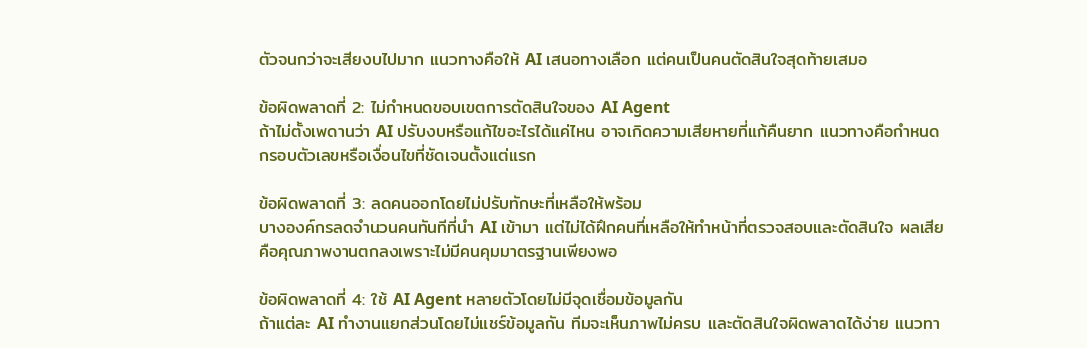ตัวจนกว่าจะเสียงบไปมาก แนวทางคือให้ AI เสนอทางเลือก แต่คนเป็นคนตัดสินใจสุดท้ายเสมอ

ข้อผิดพลาดที่ 2: ไม่กำหนดขอบเขตการตัดสินใจของ AI Agent
ถ้าไม่ตั้งเพดานว่า AI ปรับงบหรือแก้ไขอะไรได้แค่ไหน อาจเกิดความเสียหายที่แก้คืนยาก แนวทางคือกำหนดกรอบตัวเลขหรือเงื่อนไขที่ชัดเจนตั้งแต่แรก

ข้อผิดพลาดที่ 3: ลดคนออกโดยไม่ปรับทักษะที่เหลือให้พร้อม
บางองค์กรลดจำนวนคนทันทีที่นำ AI เข้ามา แต่ไม่ได้ฝึกคนที่เหลือให้ทำหน้าที่ตรวจสอบและตัดสินใจ ผลเสียคือคุณภาพงานตกลงเพราะไม่มีคนคุมมาตรฐานเพียงพอ

ข้อผิดพลาดที่ 4: ใช้ AI Agent หลายตัวโดยไม่มีจุดเชื่อมข้อมูลกัน
ถ้าแต่ละ AI ทำงานแยกส่วนโดยไม่แชร์ข้อมูลกัน ทีมจะเห็นภาพไม่ครบ และตัดสินใจผิดพลาดได้ง่าย แนวทา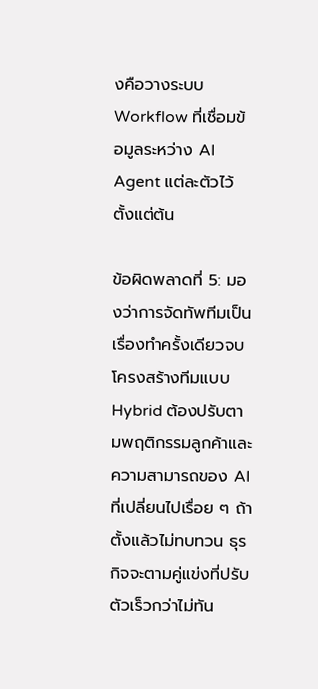งคือวางระบบ Workflow ที่เชื่อมข้อมูลระหว่าง AI Agent แต่ละตัวไว้ตั้งแต่ต้น

ข้อผิดพลาดที่ 5: มองว่าการจัดทัพทีมเป็นเรื่องทำครั้งเดียวจบ
โครงสร้างทีมแบบ Hybrid ต้องปรับตามพฤติกรรมลูกค้าและความสามารถของ AI ที่เปลี่ยนไปเรื่อย ๆ ถ้าตั้งแล้วไม่ทบทวน ธุรกิจจะตามคู่แข่งที่ปรับตัวเร็วกว่าไม่ทัน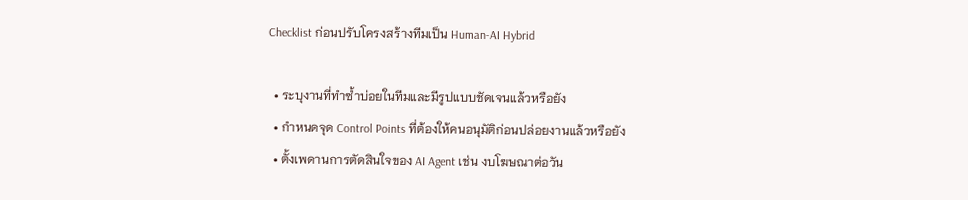Checklist ก่อนปรับโครงสร้างทีมเป็น Human-AI Hybrid

  • ระบุงานที่ทำซ้ำบ่อยในทีมและมีรูปแบบชัดเจนแล้วหรือยัง
  • กำหนดจุด Control Points ที่ต้องให้คนอนุมัติก่อนปล่อยงานแล้วหรือยัง
  • ตั้งเพดานการตัดสินใจของ AI Agent เช่น งบโฆษณาต่อวัน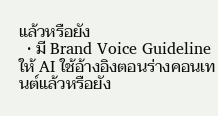แล้วหรือยัง
  • มี Brand Voice Guideline ให้ AI ใช้อ้างอิงตอนร่างคอนเทนต์แล้วหรือยัง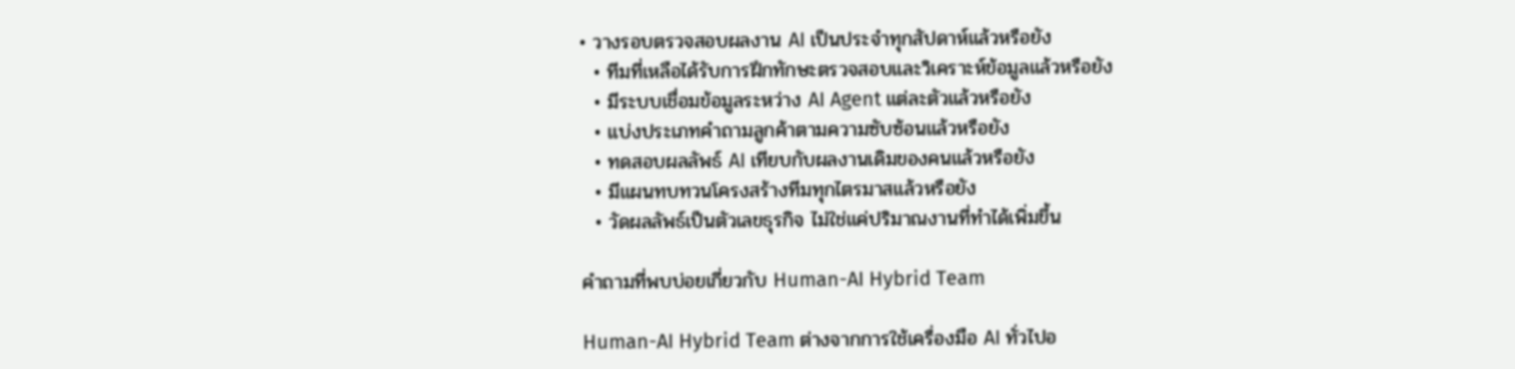• วางรอบตรวจสอบผลงาน AI เป็นประจำทุกสัปดาห์แล้วหรือยัง
  • ทีมที่เหลือได้รับการฝึกทักษะตรวจสอบและวิเคราะห์ข้อมูลแล้วหรือยัง
  • มีระบบเชื่อมข้อมูลระหว่าง AI Agent แต่ละตัวแล้วหรือยัง
  • แบ่งประเภทคำถามลูกค้าตามความซับซ้อนแล้วหรือยัง
  • ทดสอบผลลัพธ์ AI เทียบกับผลงานเดิมของคนแล้วหรือยัง
  • มีแผนทบทวนโครงสร้างทีมทุกไตรมาสแล้วหรือยัง
  • วัดผลลัพธ์เป็นตัวเลขธุรกิจ ไม่ใช่แค่ปริมาณงานที่ทำได้เพิ่มขึ้น

คำถามที่พบบ่อยเกี่ยวกับ Human-AI Hybrid Team

Human-AI Hybrid Team ต่างจากการใช้เครื่องมือ AI ทั่วไปอ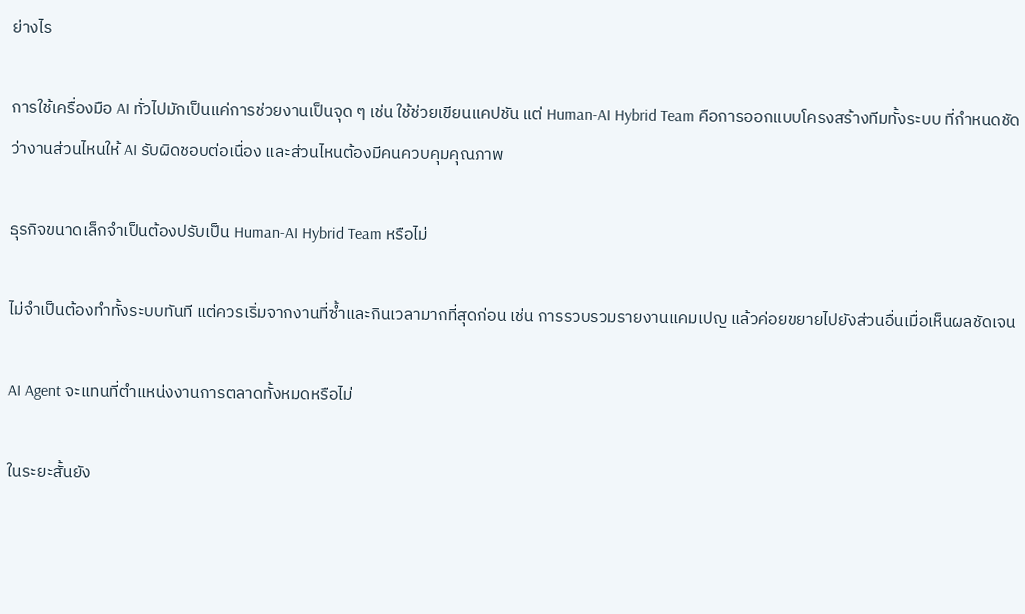ย่างไร

การใช้เครื่องมือ AI ทั่วไปมักเป็นแค่การช่วยงานเป็นจุด ๆ เช่น ใช้ช่วยเขียนแคปชัน แต่ Human-AI Hybrid Team คือการออกแบบโครงสร้างทีมทั้งระบบ ที่กำหนดชัดว่างานส่วนไหนให้ AI รับผิดชอบต่อเนื่อง และส่วนไหนต้องมีคนควบคุมคุณภาพ

ธุรกิจขนาดเล็กจำเป็นต้องปรับเป็น Human-AI Hybrid Team หรือไม่

ไม่จำเป็นต้องทำทั้งระบบทันที แต่ควรเริ่มจากงานที่ซ้ำและกินเวลามากที่สุดก่อน เช่น การรวบรวมรายงานแคมเปญ แล้วค่อยขยายไปยังส่วนอื่นเมื่อเห็นผลชัดเจน

AI Agent จะแทนที่ตำแหน่งงานการตลาดทั้งหมดหรือไม่

ในระยะสั้นยัง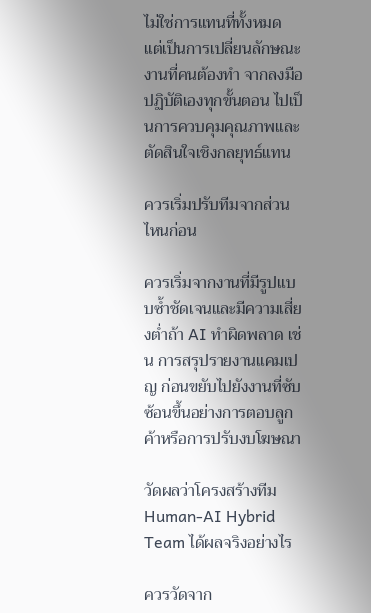ไม่ใช่การแทนที่ทั้งหมด แต่เป็นการเปลี่ยนลักษณะงานที่คนต้องทำ จากลงมือปฏิบัติเองทุกขั้นตอน ไปเป็นการควบคุมคุณภาพและตัดสินใจเชิงกลยุทธ์แทน

ควรเริ่มปรับทีมจากส่วนไหนก่อน

ควรเริ่มจากงานที่มีรูปแบบซ้ำชัดเจนและมีความเสี่ยงต่ำถ้า AI ทำผิดพลาด เช่น การสรุปรายงานแคมเปญ ก่อนขยับไปยังงานที่ซับซ้อนขึ้นอย่างการตอบลูกค้าหรือการปรับงบโฆษณา

วัดผลว่าโครงสร้างทีม Human-AI Hybrid Team ได้ผลจริงอย่างไร

ควรวัดจาก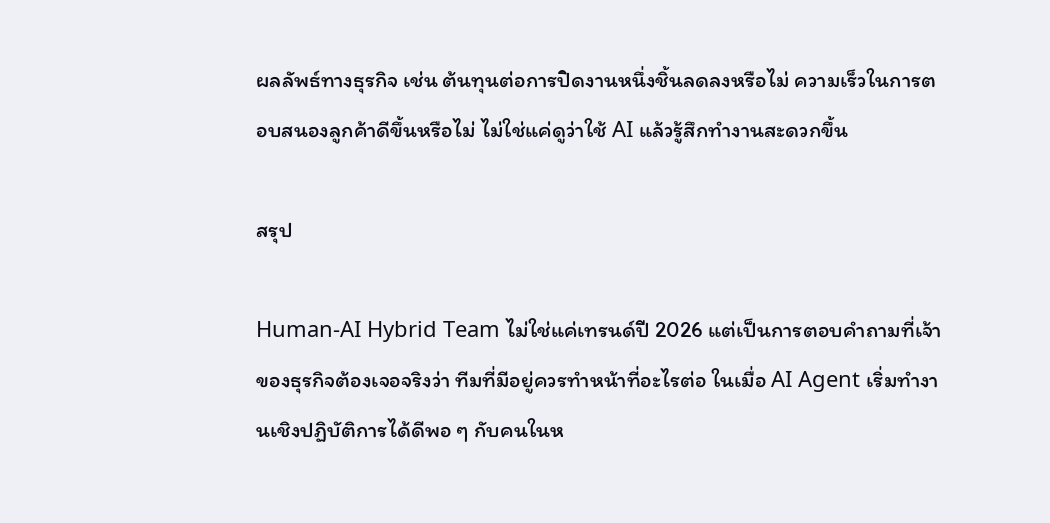ผลลัพธ์ทางธุรกิจ เช่น ต้นทุนต่อการปิดงานหนึ่งชิ้นลดลงหรือไม่ ความเร็วในการตอบสนองลูกค้าดีขึ้นหรือไม่ ไม่ใช่แค่ดูว่าใช้ AI แล้วรู้สึกทำงานสะดวกขึ้น

สรุป

Human-AI Hybrid Team ไม่ใช่แค่เทรนด์ปี 2026 แต่เป็นการตอบคำถามที่เจ้าของธุรกิจต้องเจอจริงว่า ทีมที่มีอยู่ควรทำหน้าที่อะไรต่อ ในเมื่อ AI Agent เริ่มทำงานเชิงปฏิบัติการได้ดีพอ ๆ กับคนในห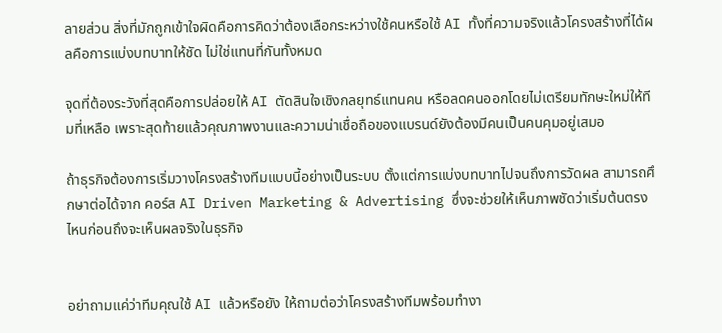ลายส่วน สิ่งที่มักถูกเข้าใจผิดคือการคิดว่าต้องเลือกระหว่างใช้คนหรือใช้ AI ทั้งที่ความจริงแล้วโครงสร้างที่ได้ผลคือการแบ่งบทบาทให้ชัด ไม่ใช่แทนที่กันทั้งหมด

จุดที่ต้องระวังที่สุดคือการปล่อยให้ AI ตัดสินใจเชิงกลยุทธ์แทนคน หรือลดคนออกโดยไม่เตรียมทักษะใหม่ให้ทีมที่เหลือ เพราะสุดท้ายแล้วคุณภาพงานและความน่าเชื่อถือของแบรนด์ยังต้องมีคนเป็นคนคุมอยู่เสมอ

ถ้าธุรกิจต้องการเริ่มวางโครงสร้างทีมแบบนี้อย่างเป็นระบบ ตั้งแต่การแบ่งบทบาทไปจนถึงการวัดผล สามารถศึกษาต่อได้จาก คอร์ส AI Driven Marketing & Advertising ซึ่งจะช่วยให้เห็นภาพชัดว่าเริ่มต้นตรงไหนก่อนถึงจะเห็นผลจริงในธุรกิจ


อย่าถามแค่ว่าทีมคุณใช้ AI แล้วหรือยัง ให้ถามต่อว่าโครงสร้างทีมพร้อมทำงา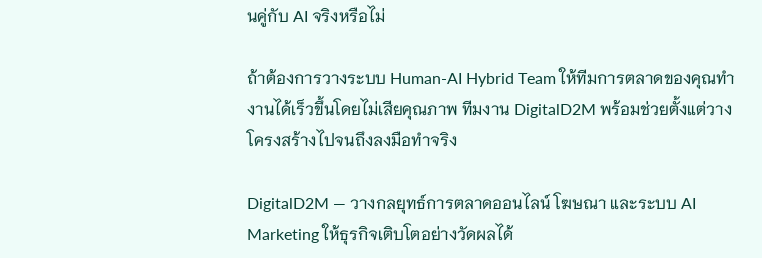นคู่กับ AI จริงหรือไม่

ถ้าต้องการวางระบบ Human-AI Hybrid Team ให้ทีมการตลาดของคุณทำงานได้เร็วขึ้นโดยไม่เสียคุณภาพ ทีมงาน DigitalD2M พร้อมช่วยตั้งแต่วางโครงสร้างไปจนถึงลงมือทำจริง

DigitalD2M — วางกลยุทธ์การตลาดออนไลน์ โฆษณา และระบบ AI Marketing ให้ธุรกิจเติบโตอย่างวัดผลได้